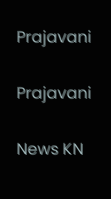Prajavani

Prajavani

News KN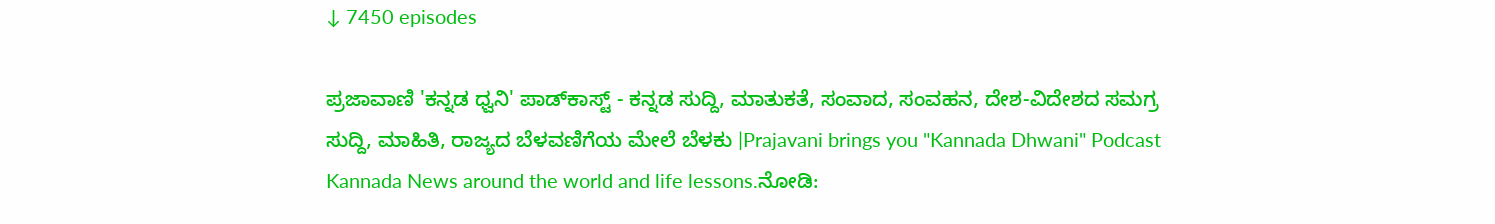↓ 7450 episodes

ಪ್ರಜಾವಾಣಿ 'ಕನ್ನಡ ಧ್ವನಿ' ಪಾಡ್‌ಕಾಸ್ಟ್ - ಕನ್ನಡ ಸುದ್ದಿ, ಮಾತುಕತೆ, ಸಂವಾದ, ಸಂವಹನ, ದೇಶ-ವಿದೇಶದ ಸಮಗ್ರ ಸುದ್ದಿ, ಮಾಹಿತಿ, ರಾಜ್ಯದ ಬೆಳವಣಿಗೆಯ ಮೇಲೆ ಬೆಳಕು |Prajavani brings you "Kannada Dhwani" Podcast Kannada News around the world and life lessons.ನೋಡಿ: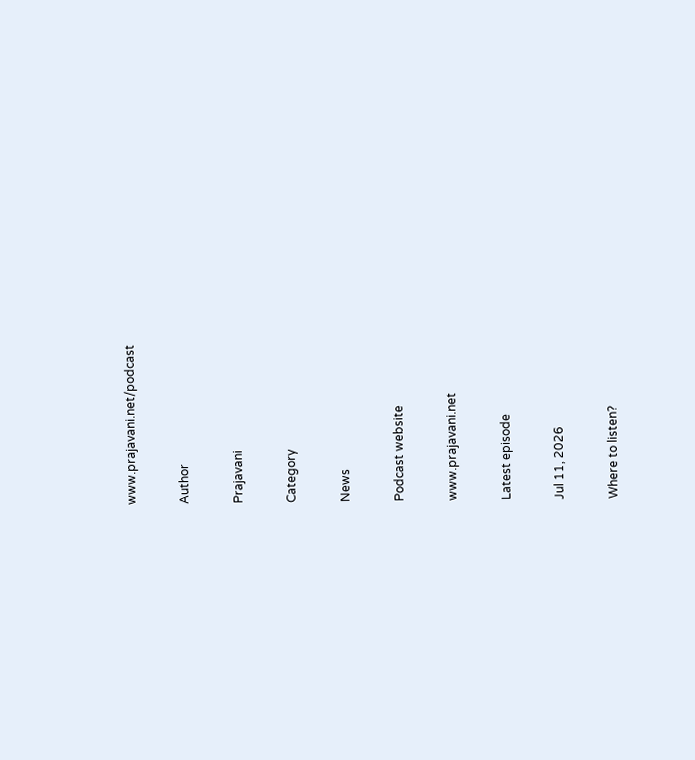www.prajavani.net/podcast

Author

Prajavani

Category

News

Podcast website

www.prajavani.net

Latest episode

Jul 11, 2026

Where to listen?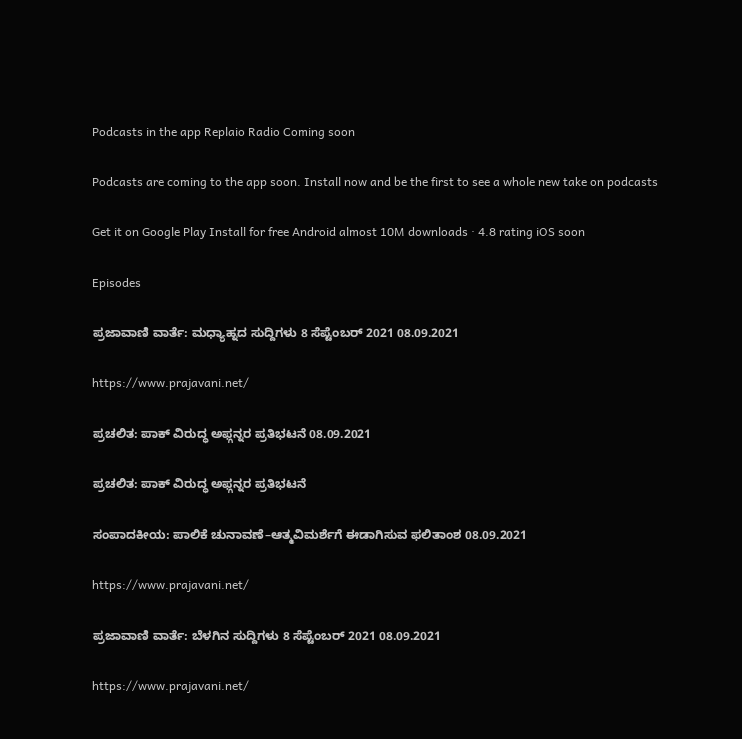Podcasts in the app Replaio Radio Coming soon

Podcasts are coming to the app soon. Install now and be the first to see a whole new take on podcasts

Get it on Google Play Install for free Android almost 10M downloads · 4.8 rating iOS soon

Episodes

ಪ್ರಜಾವಾಣಿ ವಾರ್ತೆ: ಮಧ್ಯಾಹ್ನದ ಸುದ್ದಿಗಳು 8 ಸೆಪ್ಟೆಂಬರ್ 2021 08.09.2021

https://www.prajavani.net/

ಪ್ರಚಲಿತ: ಪಾಕ್‌ ವಿರುದ್ಧ ಅಫ್ಗನ್ನರ ಪ್ರತಿಭಟನೆ 08.09.2021

ಪ್ರಚಲಿತ: ಪಾಕ್‌ ವಿರುದ್ಧ ಅಫ್ಗನ್ನರ ಪ್ರತಿಭಟನೆ

ಸಂಪಾದಕೀಯ: ಪಾಲಿಕೆ ಚುನಾವಣೆ–ಆತ್ಮವಿಮರ್ಶೆಗೆ ಈಡಾಗಿಸುವ ಫಲಿತಾಂಶ 08.09.2021

https://www.prajavani.net/

ಪ್ರಜಾವಾಣಿ ವಾರ್ತೆ: ಬೆಳಗಿನ ಸುದ್ದಿಗಳು 8 ಸೆಪ್ಟೆಂಬರ್ 2021 08.09.2021

https://www.prajavani.net/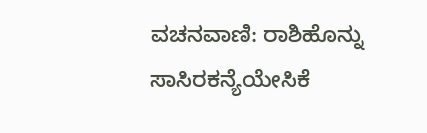ವಚನವಾಣಿ: ರಾಶಿಹೊನ್ನು ಸಾಸಿರಕನ್ಯೆಯೇಸಿಕೆ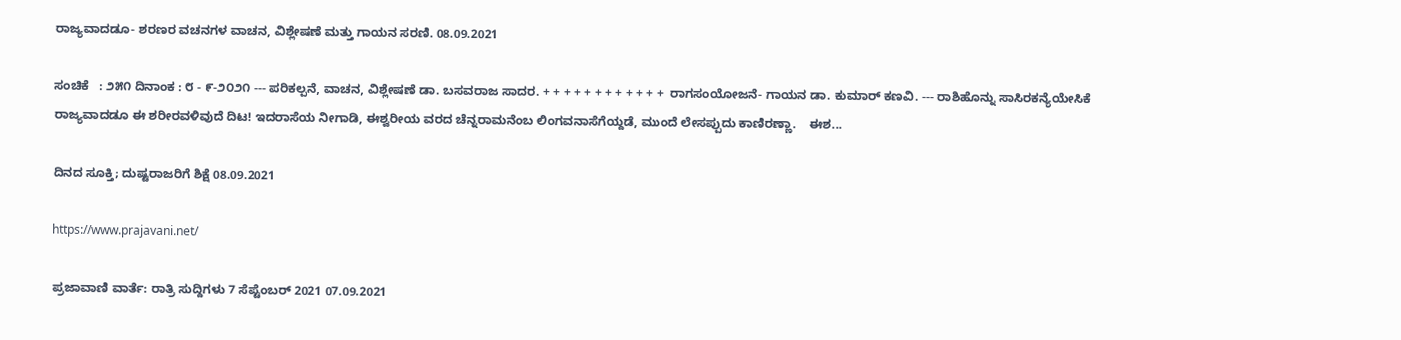ರಾಜ್ಯವಾದಡೂ- ಶರಣರ ವಚನಗಳ ವಾಚನ, ವಿಶ್ಲೇಷಣೆ ಮತ್ತು ಗಾಯನ ಸರಣಿ. 08.09.2021

ಸಂಚಿಕೆ   : ೨೫೧ ದಿನಾಂಕ : ೮ - ೯-೨೦೨೧ --- ಪರಿಕಲ್ಪನೆ, ವಾಚನ, ವಿಶ್ಲೇಷಣೆ ಡಾ. ಬಸವರಾಜ ಸಾದರ. + + + + + + + + + + + +  ರಾಗಸಂಯೋಜನೆ- ಗಾಯನ ಡಾ. ಕುಮಾರ್ ಕಣವಿ. --- ರಾಶಿಹೊನ್ನು ಸಾಸಿರಕನ್ಯೆಯೇಸಿಕೆ ರಾಜ್ಯವಾದಡೂ ಈ ಶರೀರವಳಿವುದೆ ದಿಟ! ಇದರಾಸೆಯ ನೀಗಾಡಿ, ಈಶ್ವರೀಯ ವರದ ಚೆನ್ನರಾಮನೆಂಬ ಲಿಂಗವನಾಸೆಗೆಯ್ದಡೆ, ಮುಂದೆ ಲೇಸಪ್ಪುದು ಕಾಣಿರಣ್ಣಾ.    ಈಶ...

ದಿನದ ಸೂಕ್ತಿ; ದುಷ್ಟರಾಜರಿಗೆ ಶಿಕ್ಷೆ 08.09.2021

https://www.prajavani.net/

ಪ್ರಜಾವಾಣಿ ವಾರ್ತೆ: ರಾತ್ರಿ ಸುದ್ದಿಗಳು 7 ಸೆಪ್ಟೆಂಬರ್ 2021 07.09.2021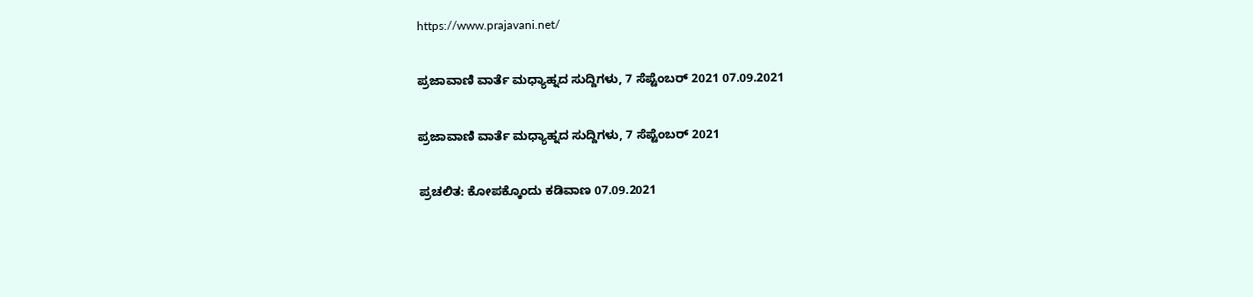https://www.prajavani.net/

ಪ್ರಜಾವಾಣಿ ವಾರ್ತೆ ಮಧ್ಯಾಹ್ನದ ಸುದ್ದಿಗಳು, 7 ಸೆಪ್ಟೆಂಬರ್ 2021 07.09.2021

ಪ್ರಜಾವಾಣಿ ವಾರ್ತೆ ಮಧ್ಯಾಹ್ನದ ಸುದ್ದಿಗಳು, 7 ಸೆಪ್ಟೆಂಬರ್ 2021

ಪ್ರಚಲಿತ: ಕೋಪಕ್ಕೊಂದು ಕಡಿವಾಣ 07.09.2021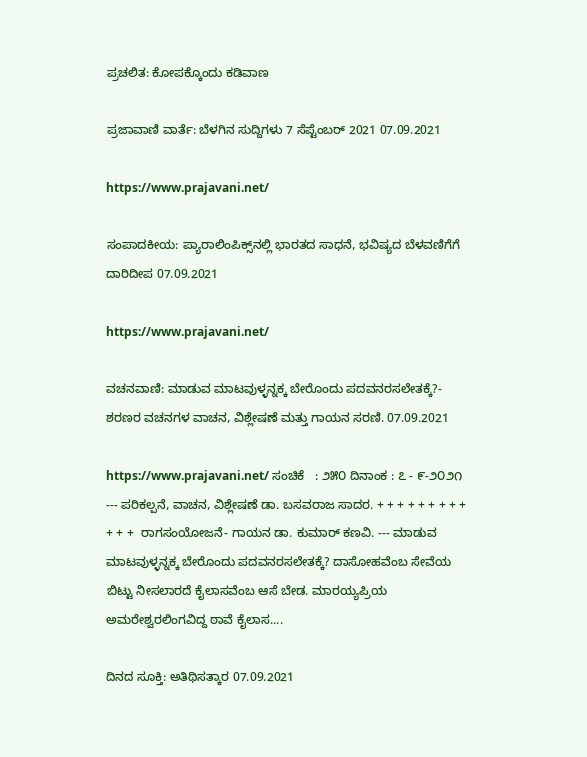ಪ್ರಚಲಿತ: ಕೋಪಕ್ಕೊಂದು ಕಡಿವಾಣ

ಪ್ರಜಾವಾಣಿ ವಾರ್ತೆ: ಬೆಳಗಿನ ಸುದ್ದಿಗಳು 7 ಸೆಪ್ಟೆಂಬರ್ 2021 07.09.2021

https://www.prajavani.net/

ಸಂಪಾದಕೀಯ: ಪ್ಯಾರಾಲಿಂಪಿಕ್ಸ್‌ನಲ್ಲಿ ಭಾರತದ ಸಾಧನೆ, ಭವಿಷ್ಯದ ಬೆಳವಣಿಗೆಗೆ ದಾರಿದೀಪ 07.09.2021

https://www.prajavani.net/

ವಚನವಾಣಿ: ಮಾಡುವ ಮಾಟವುಳ್ಳನ್ನಕ್ಕ ಬೇರೊಂದು ಪದವನರಸಲೇತಕ್ಕೆ?- ಶರಣರ ವಚನಗಳ ವಾಚನ, ವಿಶ್ಲೇಷಣೆ ಮತ್ತು ಗಾಯನ ಸರಣಿ. 07.09.2021

https://www.prajavani.net/ ಸಂಚಿಕೆ   : ೨೫೦ ದಿನಾಂಕ : ೭ - ೯-೨೦೨೧ --- ಪರಿಕಲ್ಪನೆ, ವಾಚನ, ವಿಶ್ಲೇಷಣೆ ಡಾ. ಬಸವರಾಜ ಸಾದರ. + + + + + + + + + + + +  ರಾಗಸಂಯೋಜನೆ- ಗಾಯನ ಡಾ. ಕುಮಾರ್ ಕಣವಿ. --- ಮಾಡುವ ಮಾಟವುಳ್ಳನ್ನಕ್ಕ ಬೇರೊಂದು ಪದವನರಸಲೇತಕ್ಕೆ? ದಾಸೋಹವೆಂಬ ಸೇವೆಯ ಬಿಟ್ಟು ನೀಸಲಾರದೆ ಕೈಲಾಸವೆಂಬ ಆಸೆ ಬೇಡ. ಮಾರಯ್ಯಪ್ರಿಯ ಅಮರೇಶ್ವರಲಿಂಗವಿದ್ದ ಠಾವೆ ಕೈಲಾಸ....

ದಿನದ ಸೂಕ್ತಿ: ಅತಿಥಿಸತ್ಕಾರ 07.09.2021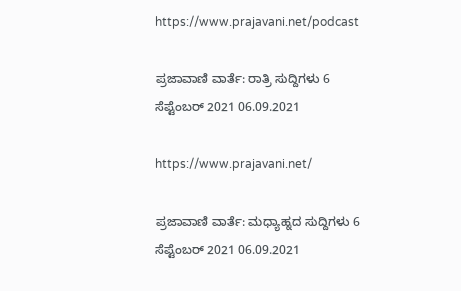https://www.prajavani.net/podcast

ಪ್ರಜಾವಾಣಿ ವಾರ್ತೆ: ರಾತ್ರಿ ಸುದ್ದಿಗಳು 6 ಸೆಪ್ಟೆಂಬರ್ 2021 06.09.2021

https://www.prajavani.net/

ಪ್ರಜಾವಾಣಿ ವಾರ್ತೆ: ಮಧ್ಯಾಹ್ನದ ಸುದ್ದಿಗಳು 6 ಸೆಪ್ಟೆಂಬರ್ 2021 06.09.2021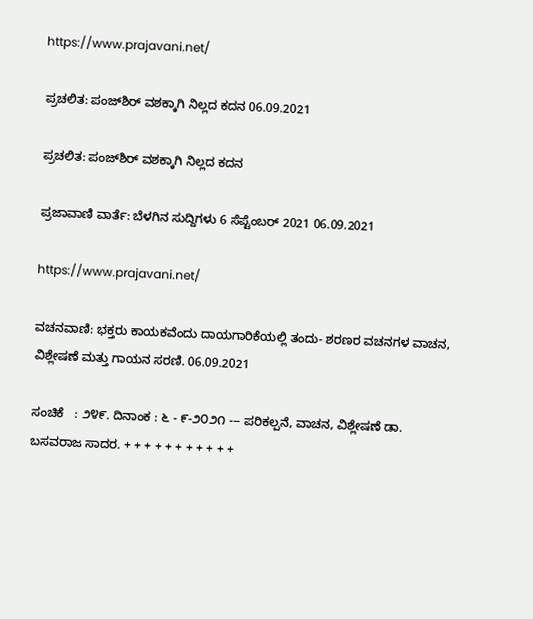https://www.prajavani.net/

ಪ್ರಚಲಿತ: ಪಂಜ್‌ಶಿರ್‌ ವಶಕ್ಕಾಗಿ ನಿಲ್ಲದ ಕದನ 06.09.2021

ಪ್ರಚಲಿತ: ಪಂಜ್‌ಶಿರ್‌ ವಶಕ್ಕಾಗಿ ನಿಲ್ಲದ ಕದನ

ಪ್ರಜಾವಾಣಿ ವಾರ್ತೆ: ಬೆಳಗಿನ ಸುದ್ದಿಗಳು 6 ಸೆಪ್ಟೆಂಬರ್ 2021 06.09.2021

https://www.prajavani.net/

ವಚನವಾಣಿ: ಭಕ್ತರು ಕಾಯಕವೆಂದು ದಾಯಗಾರಿಕೆಯಲ್ಲಿ ತಂದು- ಶರಣರ ವಚನಗಳ ವಾಚನ, ವಿಶ್ಲೇಷಣೆ ಮತ್ತು ಗಾಯನ ಸರಣಿ. 06.09.2021

ಸಂಚಿಕೆ   : ೨೪೯. ದಿನಾಂಕ : ೬ - ೯-೨೦೨೧ --- ಪರಿಕಲ್ಪನೆ, ವಾಚನ, ವಿಶ್ಲೇಷಣೆ ಡಾ. ಬಸವರಾಜ ಸಾದರ. + + + + + + + + + + +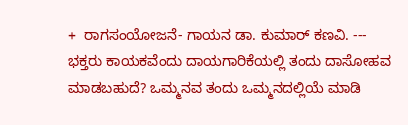+  ರಾಗಸಂಯೋಜನೆ- ಗಾಯನ ಡಾ. ಕುಮಾರ್ ಕಣವಿ. --- ಭಕ್ತರು ಕಾಯಕವೆಂದು ದಾಯಗಾರಿಕೆಯಲ್ಲಿ ತಂದು ದಾಸೋಹವ ಮಾಡಬಹುದೆ? ಒಮ್ಮನವ ತಂದು ಒಮ್ಮನದಲ್ಲಿಯೆ ಮಾಡಿ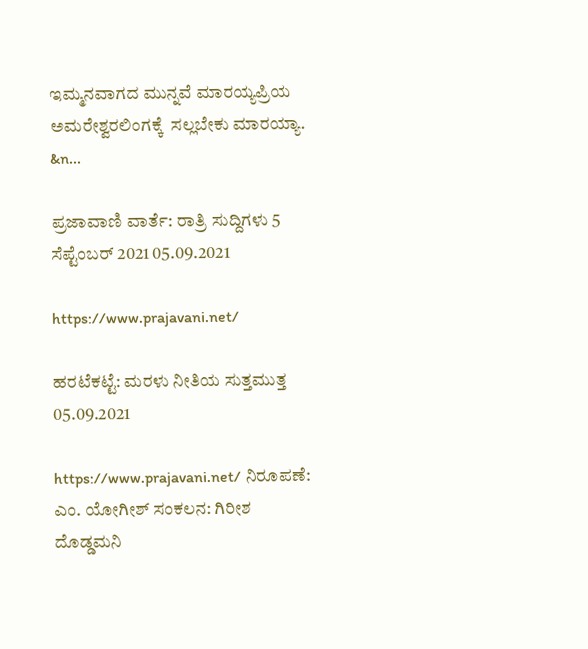ಇಮ್ಮನವಾಗದ ಮುನ್ನವೆ ಮಾರಯ್ಯಪ್ರಿಯ ಅಮರೇಶ್ವರಲಿಂಗಕ್ಕೆ  ಸಲ್ಲಬೇಕು ಮಾರಯ್ಯಾ.  &n...

ಪ್ರಜಾವಾಣಿ ವಾರ್ತೆ: ರಾತ್ರಿ ಸುದ್ದಿಗಳು 5 ಸೆಪ್ಟೆಂಬರ್ 2021 05.09.2021

https://www.prajavani.net/

ಹರಟೆಕಟ್ಟೆ: ಮರಳು ನೀತಿಯ ಸುತ್ತಮುತ್ತ 05.09.2021

https://www.prajavani.net/ ನಿರೂಪಣೆ: ಎಂ. ಯೋಗೀಶ್ ಸಂಕಲನ: ಗಿರೀಶ ದೊಡ್ಡಮನಿ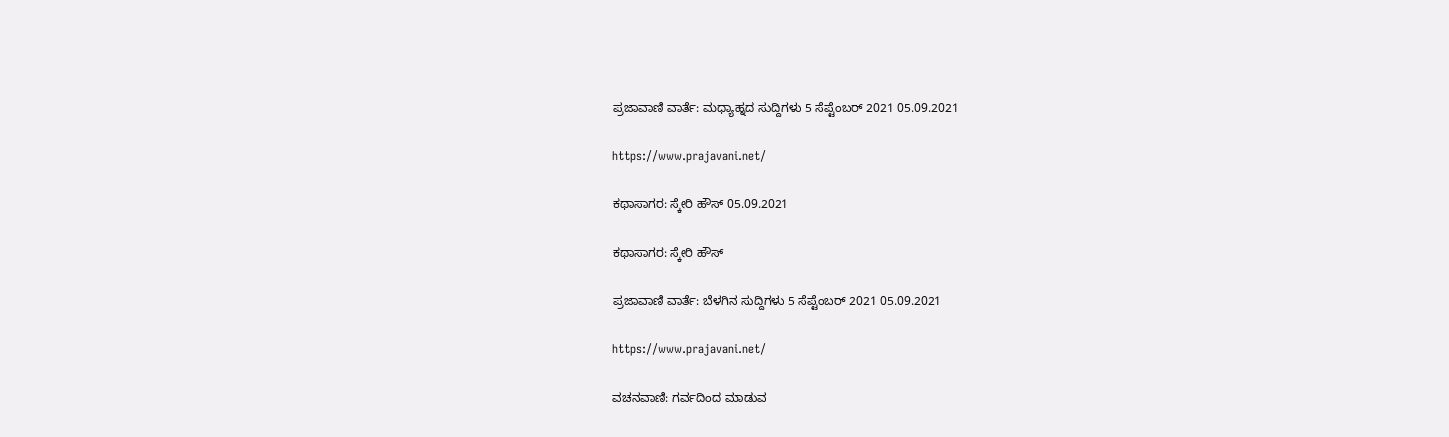ಪ್ರಜಾವಾಣಿ ವಾರ್ತೆ: ಮಧ್ಯಾಹ್ನದ ಸುದ್ದಿಗಳು 5 ಸೆಪ್ಟೆಂಬರ್ 2021 05.09.2021

https://www.prajavani.net/

ಕಥಾಸಾಗರ: ಸ್ಕೇರಿ ಹೌಸ್‌ 05.09.2021

ಕಥಾಸಾಗರ: ಸ್ಕೇರಿ ಹೌಸ್‌

ಪ್ರಜಾವಾಣಿ ವಾರ್ತೆ: ಬೆಳಗಿನ ಸುದ್ದಿಗಳು 5 ಸೆಪ್ಟೆಂಬರ್ 2021 05.09.2021

https://www.prajavani.net/

ವಚನವಾಣಿ: ಗರ್ವದಿಂದ ಮಾಡುವ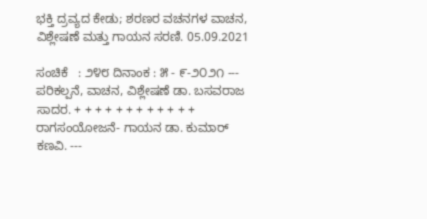ಭಕ್ತಿ ದ್ರವ್ಯದ ಕೇಡು; ಶರಣರ ವಚನಗಳ ವಾಚನ, ವಿಶ್ಲೇಷಣೆ ಮತ್ತು ಗಾಯನ ಸರಣಿ. 05.09.2021

ಸಂಚಿಕೆ   : ೨೪೮ ದಿನಾಂಕ : ೫ - ೯-೨೦೨೧ --- ಪರಿಕಲ್ಪನೆ, ವಾಚನ, ವಿಶ್ಲೇಷಣೆ ಡಾ. ಬಸವರಾಜ ಸಾದರ. + + + + + + + + + + + +  ರಾಗಸಂಯೋಜನೆ- ಗಾಯನ ಡಾ. ಕುಮಾರ್ ಕಣವಿ. ---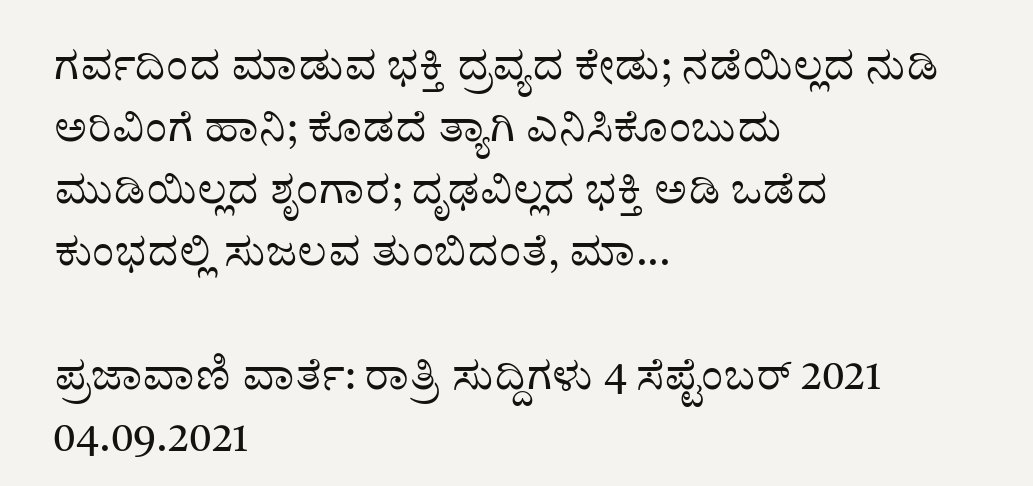ಗರ್ವದಿಂದ ಮಾಡುವ ಭಕ್ತಿ ದ್ರವ್ಯದ ಕೇಡು; ನಡೆಯಿಲ್ಲದ ನುಡಿ ಅರಿವಿಂಗೆ ಹಾನಿ; ಕೊಡದೆ ತ್ಯಾಗಿ ಎನಿಸಿಕೊಂಬುದು ಮುಡಿಯಿಲ್ಲದ ಶೃಂಗಾರ; ದೃಢವಿಲ್ಲದ ಭಕ್ತಿ ಅಡಿ ಒಡೆದ ಕುಂಭದಲ್ಲಿ ಸುಜಲವ ತುಂಬಿದಂತೆ, ಮಾ...

ಪ್ರಜಾವಾಣಿ ವಾರ್ತೆ: ರಾತ್ರಿ ಸುದ್ದಿಗಳು 4 ಸೆಪ್ಟೆಂಬರ್ 2021 04.09.2021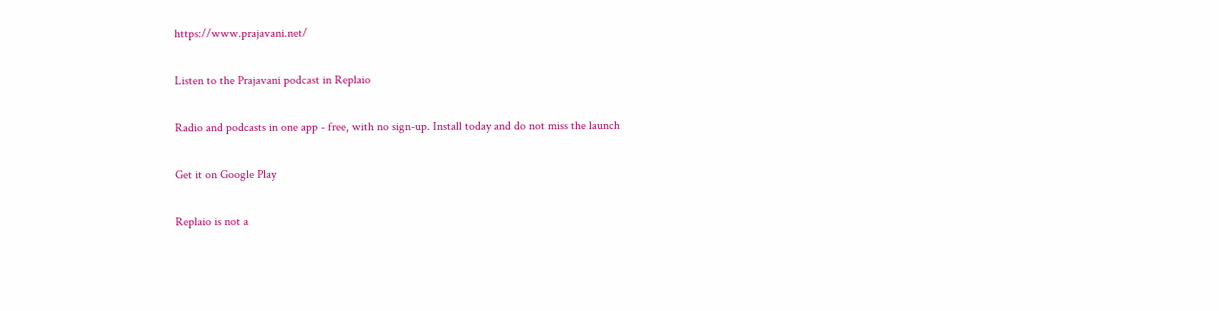https://www.prajavani.net/

Listen to the Prajavani podcast in Replaio

Radio and podcasts in one app - free, with no sign-up. Install today and do not miss the launch

Get it on Google Play

Replaio is not a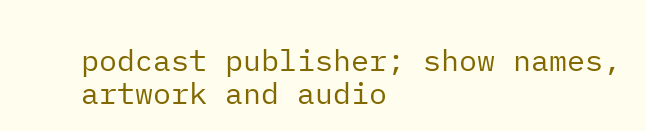podcast publisher; show names, artwork and audio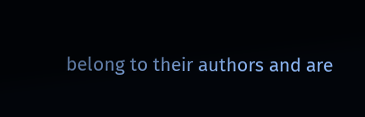belong to their authors and are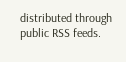distributed through public RSS feeds.